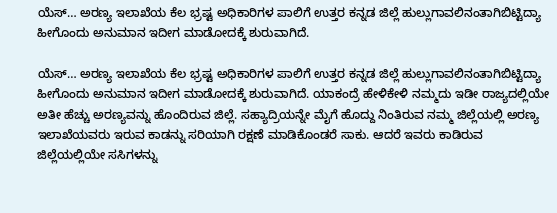ಯೆಸ್… ಅರಣ್ಯ ಇಲಾಖೆಯ ಕೆಲ ಭ್ರಷ್ಟ ಅಧಿಕಾರಿಗಳ ಪಾಲಿಗೆ ಉತ್ತರ ಕನ್ನಡ ಜಿಲ್ಲೆ ಹುಲ್ಲುಗಾವಲಿನಂತಾಗಿಬಿಟ್ಟಿದ್ಯಾ ಹೀಗೊಂದು ಅನುಮಾನ ಇದೀಗ ಮಾಡೋದಕ್ಕೆ ಶುರುವಾಗಿದೆ.

ಯೆಸ್… ಅರಣ್ಯ ಇಲಾಖೆಯ ಕೆಲ ಭ್ರಷ್ಟ ಅಧಿಕಾರಿಗಳ ಪಾಲಿಗೆ ಉತ್ತರ ಕನ್ನಡ ಜಿಲ್ಲೆ ಹುಲ್ಲುಗಾವಲಿನಂತಾಗಿಬಿಟ್ಟಿದ್ಯಾ ಹೀಗೊಂದು ಅನುಮಾನ ಇದೀಗ ಮಾಡೋದಕ್ಕೆ ಶುರುವಾಗಿದೆ. ಯಾಕಂದ್ರೆ ಹೇಳಿಕೇಳಿ ನಮ್ಮದು ಇಡೀ ರಾಜ್ಯದಲ್ಲಿಯೇ ಅತೀ ಹೆಚ್ಚು ಅರಣ್ಯವನ್ನು ಹೊಂದಿರುವ ಜಿಲ್ಲೆ. ಸಹ್ಯಾದ್ರಿಯನ್ನೇ ಮೈಗೆ ಹೊದ್ದು ನಿಂತಿರುವ ನಮ್ಮ ಜಿಲ್ಲೆಯಲ್ಲಿ ಅರಣ್ಯ ಇಲಾಖೆಯವರು ಇರುವ ಕಾಡನ್ನು ಸರಿಯಾಗಿ ರಕ್ಷಣೆ ಮಾಡಿಕೊಂಡರೆ ಸಾಕು. ಆದರೆ ಇವರು ಕಾಡಿರುವ ಜಿಲ್ಲೆಯಲ್ಲಿಯೇ ಸಸಿಗಳನ್ನು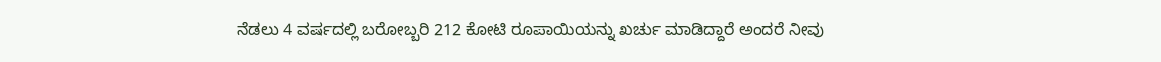ನೆಡಲು 4 ವರ್ಷದಲ್ಲಿ ಬರೋಬ್ಬರಿ 212 ಕೋಟಿ ರೂಪಾಯಿಯನ್ನು ಖರ್ಚು ಮಾಡಿದ್ದಾರೆ ಅಂದರೆ ನೀವು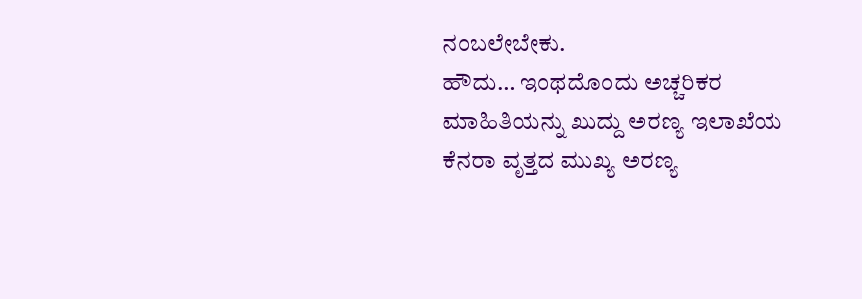ನಂಬಲೇಬೇಕು.
ಹೌದು… ಇಂಥದೊಂದು ಅಚ್ಚರಿಕರ ಮಾಹಿತಿಯನ್ನು ಖುದ್ದು ಅರಣ್ಯ ಇಲಾಖೆಯ ಕೆನರಾ ವೃತ್ತದ ಮುಖ್ಯ ಅರಣ್ಯ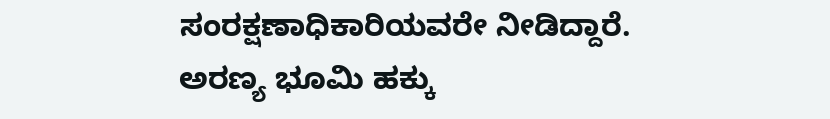ಸಂರಕ್ಷಣಾಧಿಕಾರಿಯವರೇ ನೀಡಿದ್ದಾರೆ. ಅರಣ್ಯ ಭೂಮಿ ಹಕ್ಕು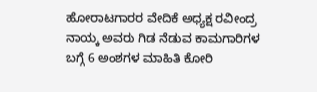ಹೋರಾಟಗಾರರ ವೇದಿಕೆ ಅಧ್ಯಕ್ಷ ರವೀಂದ್ರ ನಾಯ್ಕ ಅವರು ಗಿಡ ನೆಡುವ ಕಾಮಗಾರಿಗಳ ಬಗ್ಗೆ 6 ಅಂಶಗಳ ಮಾಹಿತಿ ಕೋರಿ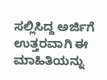ಸಲ್ಲಿಸಿದ್ದ ಅರ್ಜಿಗೆ ಉತ್ತರವಾಗಿ ಈ ಮಾಹಿತಿಯನ್ನು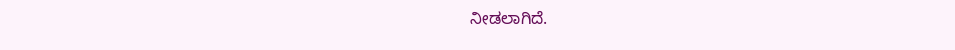ನೀಡಲಾಗಿದೆ.